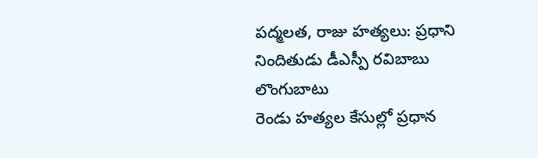పద్మలత, రాజు హత్యలు: ప్రధాని నిందితుడు డీఎస్పీ రవిబాబు లొంగుబాటు
రెండు హత్యల కేసుల్లో ప్రధాన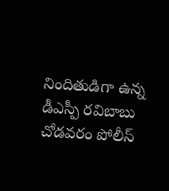నిందితుడిగా ఉన్న డీఎస్పీ రవిబాబు చోడవరం పోలీస్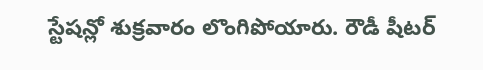స్టేషన్లో శుక్రవారం లొంగిపోయారు. రౌడీ షీటర్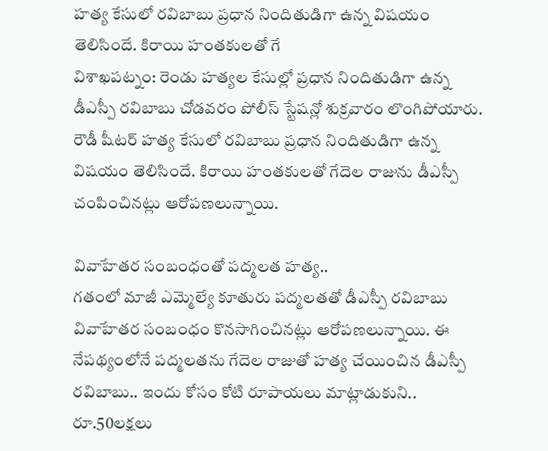హత్య కేసులో రవిబాబు ప్రధాన నిందితుడిగా ఉన్న విషయం తెలిసిందే. కిరాయి హంతకులతో గే
విశాఖపట్నం: రెండు హత్యల కేసుల్లో ప్రధాన నిందితుడిగా ఉన్న డీఎస్పీ రవిబాబు చోడవరం పోలీస్ స్టేషన్లో శుక్రవారం లొంగిపోయారు. రౌడీ షీటర్ హత్య కేసులో రవిబాబు ప్రధాన నిందితుడిగా ఉన్న విషయం తెలిసిందే. కిరాయి హంతకులతో గేదెల రాజును డీఎస్పీ చంపించినట్లు ఆరోపణలున్నాయి.

వివాహేతర సంబంధంతో పద్మలత హత్య..
గతంలో మాజీ ఎమ్మెల్యే కూతురు పద్మలతతో డీఎస్పీ రవిబాబు వివాహేతర సంబంధం కొనసాగించినట్లు ఆరోపణలున్నాయి. ఈ నేపథ్యంలోనే పద్మలతను గేదెల రాజుతో హత్య చేయించిన డీఎస్పీ రవిబాబు.. ఇందు కోసం కోటి రూపాయలు మాట్లాడుకుని.. రూ.50లక్షలు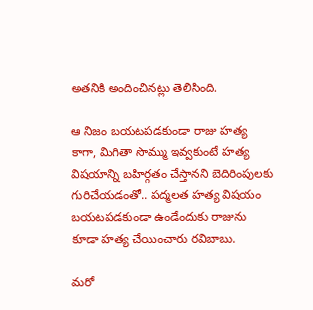అతనికి అందించినట్లు తెలిసింది.

ఆ నిజం బయటపడకుండా రాజు హత్య
కాగా, మిగితా సొమ్ము ఇవ్వకుంటే హత్య విషయాన్ని బహిర్గతం చేస్తానని బెదిరింపులకు గురిచేయడంతో.. పద్మలత హత్య విషయం బయటపడకుండా ఉండేందుకు రాజును కూడా హత్య చేయించారు రవిబాబు.

మరో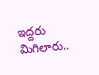ఇద్దరు మిగిలారు..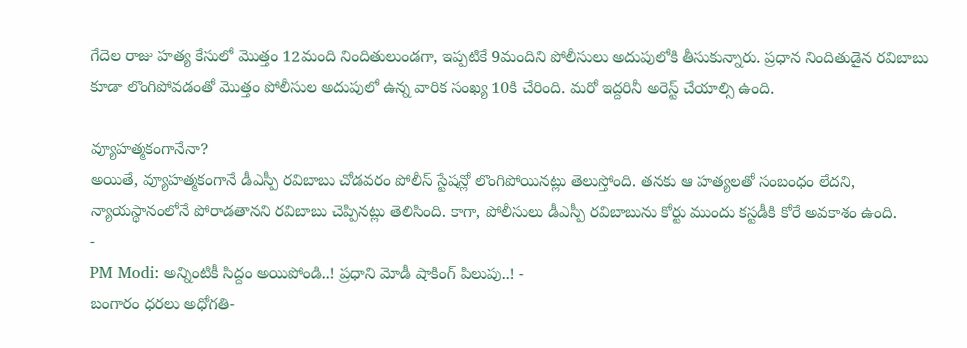గేదెల రాజు హత్య కేసులో మొత్తం 12మంది నిందితులుండగా, ఇప్పటికే 9మందిని పోలీసులు అదుపులోకి తీసుకున్నారు. ప్రధాన నిందితుడైన రవిబాబు కూడా లొంగిపోవడంతో మొత్తం పోలీసుల అదుపులో ఉన్న వారిక సంఖ్య 10కి చేరింది. మరో ఇద్దరినీ అరెస్ట్ చేయాల్సి ఉంది.

వ్యూహత్మకంగానేనా?
అయితే, వ్యూహత్మకంగానే డీఎస్పీ రవిబాబు చోడవరం పోలీస్ స్టేషన్లో లొంగిపోయినట్లు తెలుస్తోంది. తనకు ఆ హత్యలతో సంబంధం లేదని, న్యాయస్థానంలోనే పోరాడతానని రవిబాబు చెప్పినట్లు తెలిసింది. కాగా, పోలీసులు డీఎస్పీ రవిబాబును కోర్టు ముందు కస్టడీకి కోరే అవకాశం ఉంది.
-
PM Modi: అన్నింటికీ సిద్దం అయిపోండి..! ప్రధాని మోడీ షాకింగ్ పిలుపు..! -
బంగారం ధరలు అధోగతి-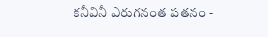కనీవినీ ఎరుగనంత పతనం -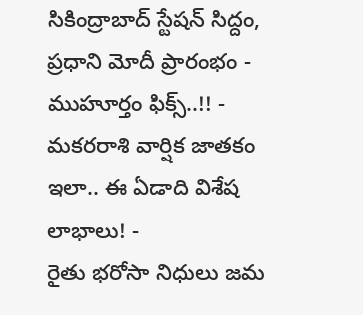సికింద్రాబాద్ స్టేషన్ సిద్దం, ప్రధాని మోదీ ప్రారంభం - ముహూర్తం ఫిక్స్..!! -
మకరరాశి వార్షిక జాతకం ఇలా.. ఈ ఏడాది విశేష లాభాలు! -
రైతు భరోసా నిధులు జమ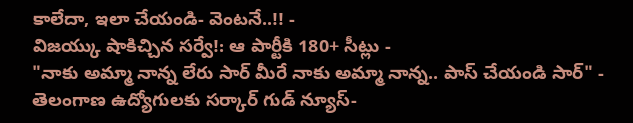కాలేదా, ఇలా చేయండి- వెంటనే..!! -
విజయ్కు షాకిచ్చిన సర్వే!: ఆ పార్టీకి 180+ సీట్లు -
"నాకు అమ్మా నాన్న లేరు సార్ మీరే నాకు అమ్మా నాన్న.. పాస్ చేయండి సార్" -
తెలంగాణ ఉద్యోగులకు సర్కార్ గుడ్ న్యూస్-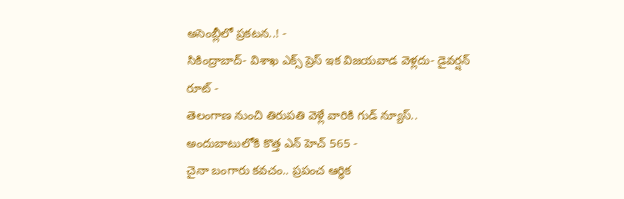అసెంబ్లీలో ప్రకటన..! -
సికింద్రాబాద్- విశాఖ ఎక్స్ ప్రెస్ ఇక విజయవాడ వెళ్లదు- డైవర్షన్ రూట్ -
తెలంగాణ నుంచి తిరుపతి వెళ్లే వారికి గుడ్ న్యూస్.. అందుబాటులోకి కొత్త ఎన్ హెచ్ 565 -
చైనా బంగారు కవచం.. ప్రపంచ ఆర్థిక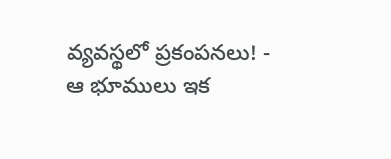వ్యవస్థలో ప్రకంపనలు! -
ఆ భూములు ఇక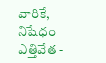వారికే, నిషేధం ఎత్తివేత -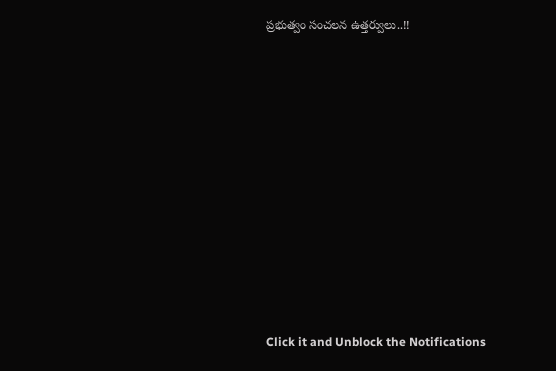ప్రభుత్వం సంచలన ఉత్తర్వులు..!!












Click it and Unblock the Notifications